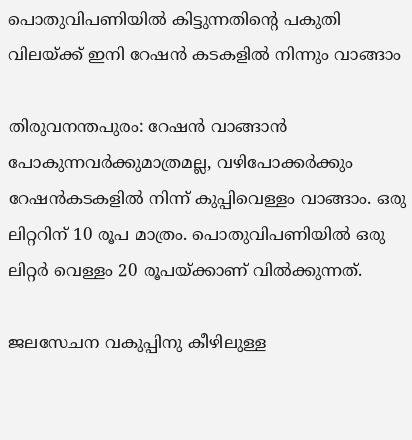പൊതുവിപണിയില്‍ കിട്ടുന്നതിന്റെ പകുതി വിലയ്ക്ക് ഇനി റേഷന്‍ കടകളില്‍ നിന്നും വാങ്ങാം

തിരുവനന്തപുരം: റേഷന്‍ വാങ്ങാന്‍ പോകുന്നവര്‍ക്കുമാത്രമല്ല, വഴിപോക്കര്‍ക്കും റേഷന്‍കടകളില്‍ നിന്ന് കുപ്പിവെള്ളം വാങ്ങാം. ഒരു ലിറ്ററിന് 10 രൂപ മാത്രം. പൊതുവിപണിയില്‍ ഒരു ലിറ്റര്‍ വെള്ളം 20 രൂപയ്ക്കാണ് വില്‍ക്കുന്നത്.

ജലസേചന വകുപ്പിനു കീഴിലുള്ള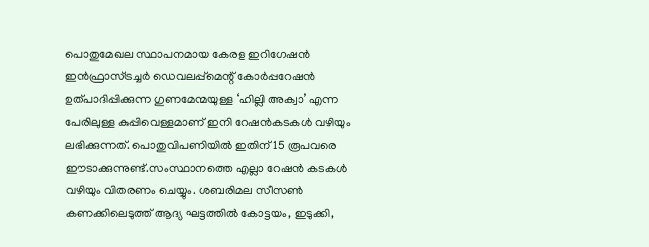പൊതുമേഖല സ്ഥാപനമായ കേരള ഇറിഗേഷന്‍ ഇന്‍ഫ്രാസ്ട്രച്ചര്‍ ഡെവലപ്പ്‌മെന്റ് കോര്‍പ്പറേഷന്‍ ഉത്പാദിപ്പിക്കുന്ന ഗുണമേന്മയുള്ള ‘ഹില്ലി അക്വാ’ എന്ന പേരിലുള്ള കുപ്പിവെള്ളമാണ് ഇനി റേഷന്‍കടകള്‍ വഴിയും ലഭിക്കുന്നത്. പൊതുവിപണിയില്‍ ഇതിന് 15 രൂപവരെ ഈടാക്കുന്നുണ്ട്.സംസ്ഥാനത്തെ എല്ലാ റേഷന്‍ കടകള്‍ വഴിയും വിതരണം ചെയ്യും. ശബരിമല സീസണ്‍ കണക്കിലെടുത്ത് ആദ്യ ഘട്ടത്തില്‍ കോട്ടയം, ഇടുക്കി,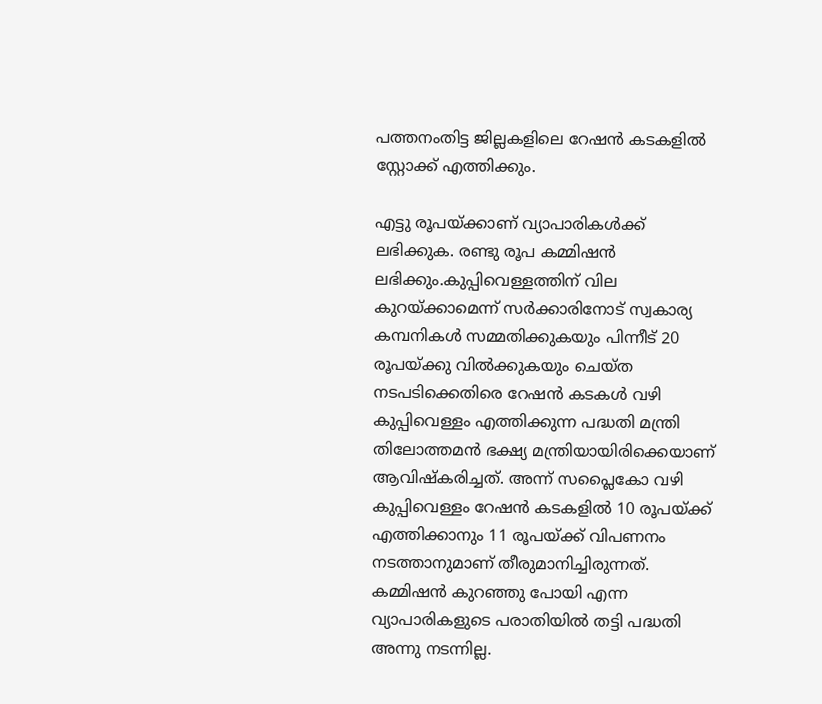പത്തനംതിട്ട ജില്ലകളിലെ റേഷന്‍ കടകളില്‍ സ്റ്റോക്ക് എത്തിക്കും.

എട്ടു രൂപയ്ക്കാണ് വ്യാപാരികള്‍ക്ക് ലഭിക്കുക. രണ്ടു രൂപ കമ്മിഷന്‍ ലഭിക്കും.കുപ്പിവെള്ളത്തിന് വില കുറയ്ക്കാമെന്ന് സര്‍ക്കാരിനോട് സ്വകാര്യ കമ്പനികള്‍ സമ്മതിക്കുകയും പിന്നീട് 20 രൂപയ്ക്കു വില്‍ക്കുകയും ചെയ്ത നടപടിക്കെതിരെ റേഷന്‍ കടകള്‍ വഴി കുപ്പിവെള്ളം എത്തിക്കുന്ന പദ്ധതി മന്ത്രി തിലോത്തമന്‍ ഭക്ഷ്യ മന്ത്രിയായിരിക്കെയാണ് ആവിഷ്‌കരിച്ചത്. അന്ന് സപ്ലൈകോ വഴി കുപ്പിവെള്ളം റേഷന്‍ കടകളില്‍ 10 രൂപയ്ക്ക് എത്തിക്കാനും 11 രൂപയ്ക്ക് വിപണനം നടത്താനുമാണ് തീരുമാനിച്ചിരുന്നത്. കമ്മിഷന്‍ കുറഞ്ഞു പോയി എന്ന വ്യാപാരികളുടെ പരാതിയില്‍ തട്ടി പദ്ധതി അന്നു നടന്നില്ല.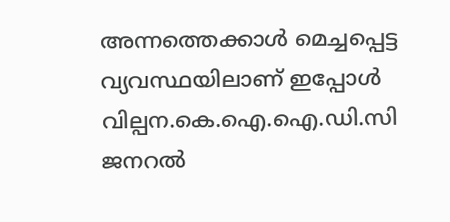അന്നത്തെക്കാള്‍ മെച്ചപ്പെട്ട വ്യവസ്ഥയിലാണ് ഇപ്പോള്‍ വില്പന.കെ.ഐ.ഐ.ഡി.സി ജനറല്‍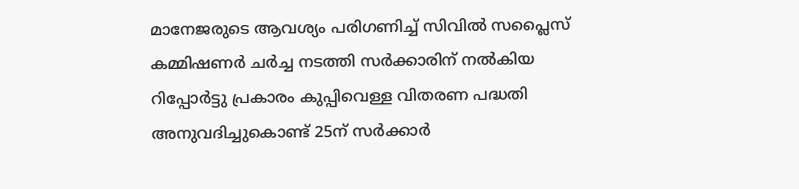മാനേജരുടെ ആവശ്യം പരിഗണിച്ച് സിവില്‍ സപ്ലൈസ് കമ്മിഷണര്‍ ചര്‍ച്ച നടത്തി സര്‍ക്കാരിന് നല്‍കിയ റിപ്പോര്‍ട്ടു പ്രകാരം കുപ്പിവെള്ള വിതരണ പദ്ധതി അനുവദിച്ചുകൊണ്ട് 25ന് സര്‍ക്കാര്‍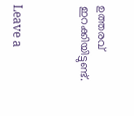ഉത്തരവ് ഇറക്കിയിട്ടുണ്ട്.



Leave a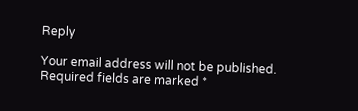Reply

Your email address will not be published. Required fields are marked *